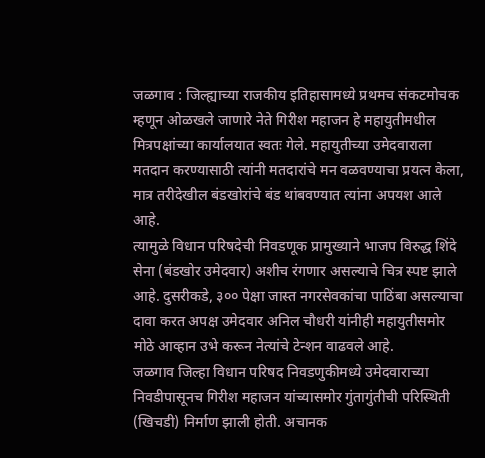जळगाव : जिल्ह्याच्या राजकीय इतिहासामध्ये प्रथमच संकटमोचक म्हणून ओळखले जाणारे नेते गिरीश महाजन हे महायुतीमधील मित्रपक्षांच्या कार्यालयात स्वतः गेले. महायुतीच्या उमेदवाराला मतदान करण्यासाठी त्यांनी मतदारांचे मन वळवण्याचा प्रयत्न केला, मात्र तरीदेखील बंडखोरांचे बंड थांबवण्यात त्यांना अपयश आले आहे.
त्यामुळे विधान परिषदेची निवडणूक प्रामुख्याने भाजप विरुद्ध शिंदे सेना (बंडखोर उमेदवार) अशीच रंगणार असल्याचे चित्र स्पष्ट झाले आहे. दुसरीकडे, ३०० पेक्षा जास्त नगरसेवकांचा पाठिंबा असल्याचा दावा करत अपक्ष उमेदवार अनिल चौधरी यांनीही महायुतीसमोर मोठे आव्हान उभे करून नेत्यांचे टेन्शन वाढवले आहे.
जळगाव जिल्हा विधान परिषद निवडणुकीमध्ये उमेदवाराच्या निवडीपासूनच गिरीश महाजन यांच्यासमोर गुंतागुंतीची परिस्थिती (खिचडी) निर्माण झाली होती. अचानक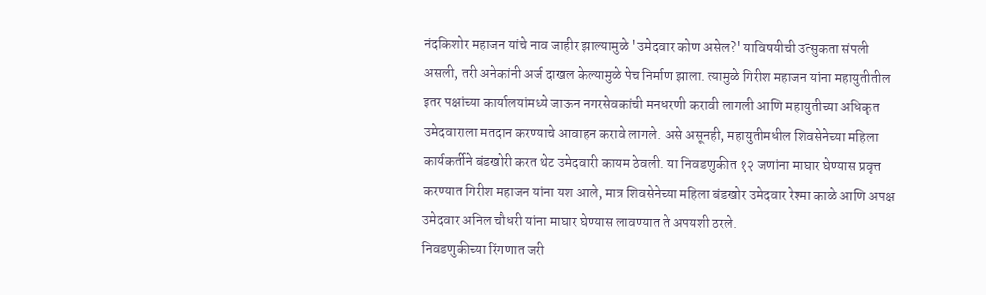नंदकिशोर महाजन यांचे नाव जाहीर झाल्यामुळे 'उमेदवार कोण असेल?' याविषयीची उत्सुकता संपली असली, तरी अनेकांनी अर्ज दाखल केल्यामुळे पेच निर्माण झाला. त्यामुळे गिरीश महाजन यांना महायुतीतील इतर पक्षांच्या कार्यालयांमध्ये जाऊन नगरसेवकांची मनधरणी करावी लागली आणि महायुतीच्या अधिकृत उमेदवाराला मतदान करण्याचे आवाहन करावे लागले. असे असूनही, महायुतीमधील शिवसेनेच्या महिला कार्यकर्तीने बंडखोरी करत थेट उमेदवारी कायम ठेवली. या निवडणुकीत १२ जणांना माघार घेण्यास प्रवृत्त करण्यात गिरीश महाजन यांना यश आले, मात्र शिवसेनेच्या महिला बंडखोर उमेदवार रेश्मा काळे आणि अपक्ष उमेदवार अनिल चौधरी यांना माघार घेण्यास लावण्यात ते अपयशी ठरले.
निवडणुकीच्या रिंगणात जरी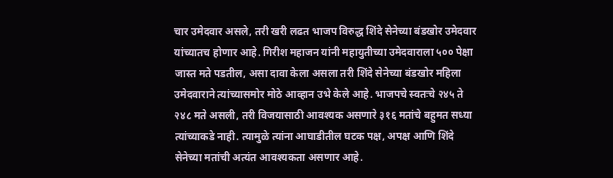चार उमेदवार असले, तरी खरी लढत भाजप विरुद्ध शिंदे सेनेच्या बंडखोर उमेदवार यांच्यातच होणार आहे. गिरीश महाजन यांनी महायुतीच्या उमेदवाराला ५०० पेक्षा जास्त मते पडतील, असा दावा केला असला तरी शिंदे सेनेच्या बंडखोर महिला उमेदवाराने त्यांच्यासमोर मोठे आव्हान उभे केले आहे. भाजपचे स्वतःचे २४५ ते २४८ मते असली, तरी विजयासाठी आवश्यक असणारे ३१६ मतांचे बहुमत सध्या त्यांच्याकडे नाही. त्यामुळे त्यांना आघाडीतील घटक पक्ष, अपक्ष आणि शिंदे सेनेच्या मतांची अत्यंत आवश्यकता असणार आहे.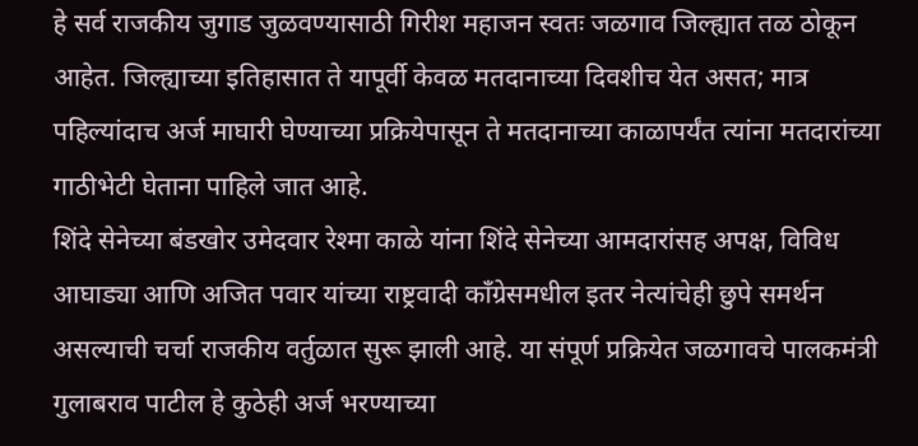हे सर्व राजकीय जुगाड जुळवण्यासाठी गिरीश महाजन स्वतः जळगाव जिल्ह्यात तळ ठोकून आहेत. जिल्ह्याच्या इतिहासात ते यापूर्वी केवळ मतदानाच्या दिवशीच येत असत; मात्र पहिल्यांदाच अर्ज माघारी घेण्याच्या प्रक्रियेपासून ते मतदानाच्या काळापर्यंत त्यांना मतदारांच्या गाठीभेटी घेताना पाहिले जात आहे.
शिंदे सेनेच्या बंडखोर उमेदवार रेश्मा काळे यांना शिंदे सेनेच्या आमदारांसह अपक्ष, विविध आघाड्या आणि अजित पवार यांच्या राष्ट्रवादी काँग्रेसमधील इतर नेत्यांचेही छुपे समर्थन असल्याची चर्चा राजकीय वर्तुळात सुरू झाली आहे. या संपूर्ण प्रक्रियेत जळगावचे पालकमंत्री गुलाबराव पाटील हे कुठेही अर्ज भरण्याच्या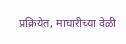प्रक्रियेत, माघारीच्या वेळी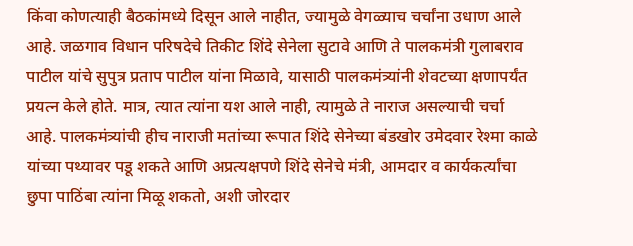किंवा कोणत्याही बैठकांमध्ये दिसून आले नाहीत, ज्यामुळे वेगळ्याच चर्चांना उधाण आले आहे. जळगाव विधान परिषदेचे तिकीट शिंदे सेनेला सुटावे आणि ते पालकमंत्री गुलाबराव पाटील यांचे सुपुत्र प्रताप पाटील यांना मिळावे, यासाठी पालकमंत्र्यांनी शेवटच्या क्षणापर्यंत प्रयत्न केले होते. मात्र, त्यात त्यांना यश आले नाही, त्यामुळे ते नाराज असल्याची चर्चा आहे. पालकमंत्र्यांची हीच नाराजी मतांच्या रूपात शिंदे सेनेच्या बंडखोर उमेदवार रेश्मा काळे यांच्या पथ्यावर पडू शकते आणि अप्रत्यक्षपणे शिंदे सेनेचे मंत्री, आमदार व कार्यकर्त्यांचा छुपा पाठिंबा त्यांना मिळू शकतो, अशी जोरदार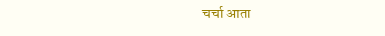चर्चा आता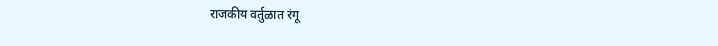राजकीय वर्तुळात रंगू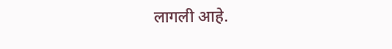लागली आहे.